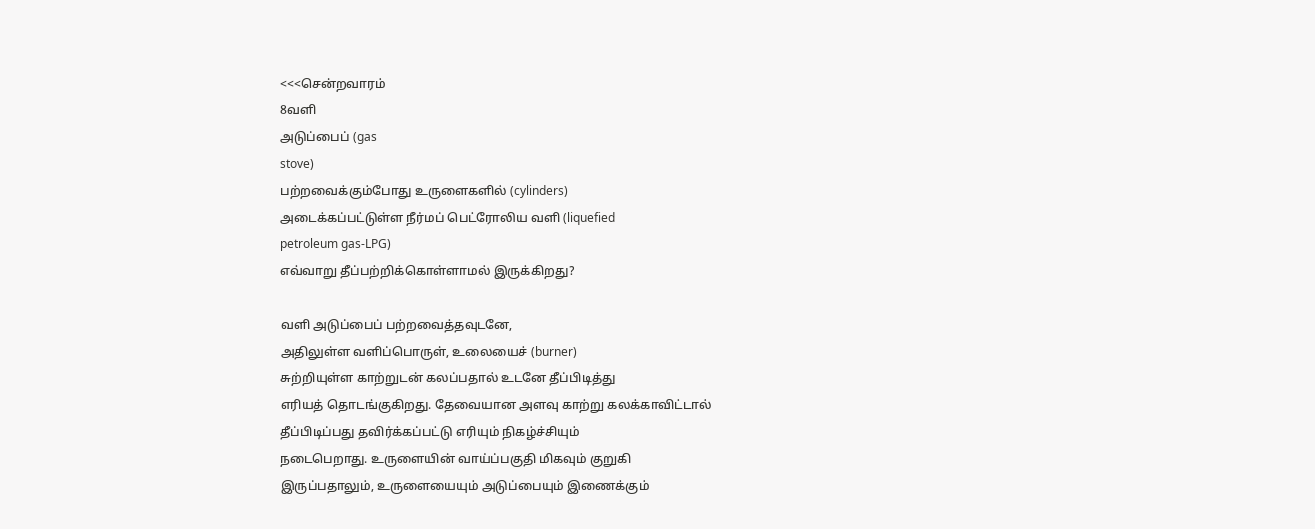<<<சென்றவாரம்
8வளி
அடுப்பைப் (gas
stove)
பற்றவைக்கும்போது உருளைகளில் (cylinders)
அடைக்கப்பட்டுள்ள நீர்மப் பெட்ரோலிய வளி (liquefied
petroleum gas-LPG)
எவ்வாறு தீப்பற்றிக்கொள்ளாமல் இருக்கிறது?

வளி அடுப்பைப் பற்றவைத்தவுடனே,
அதிலுள்ள வளிப்பொருள், உலையைச் (burner)
சுற்றியுள்ள காற்றுடன் கலப்பதால் உடனே தீப்பிடித்து
எரியத் தொடங்குகிறது. தேவையான அளவு காற்று கலக்காவிட்டால்
தீப்பிடிப்பது தவிர்க்கப்பட்டு எரியும் நிகழ்ச்சியும்
நடைபெறாது. உருளையின் வாய்ப்பகுதி மிகவும் குறுகி
இருப்பதாலும், உருளையையும் அடுப்பையும் இணைக்கும்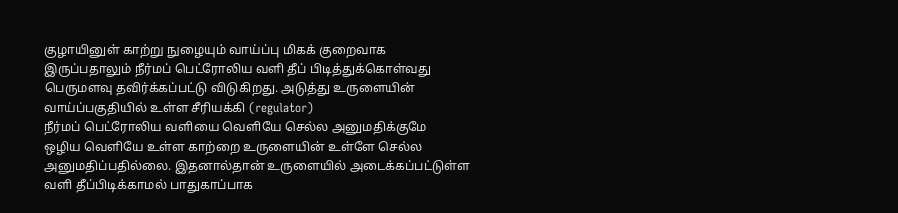குழாயினுள் காற்று நுழையும் வாய்ப்பு மிகக் குறைவாக
இருப்பதாலும் நீர்மப் பெட்ரோலிய வளி தீப் பிடித்துக்கொள்வது
பெருமளவு தவிர்க்கப்பட்டு விடுகிறது. அடுத்து உருளையின்
வாய்ப்பகுதியில் உள்ள சீரியக்கி (regulator)
நீர்மப் பெட்ரோலிய வளியை வெளியே செல்ல அனுமதிக்குமே
ஒழிய வெளியே உள்ள காற்றை உருளையின் உள்ளே செல்ல
அனுமதிப்பதில்லை. இதனால்தான் உருளையில் அடைக்கப்பட்டுள்ள
வளி தீப்பிடிக்காமல் பாதுகாப்பாக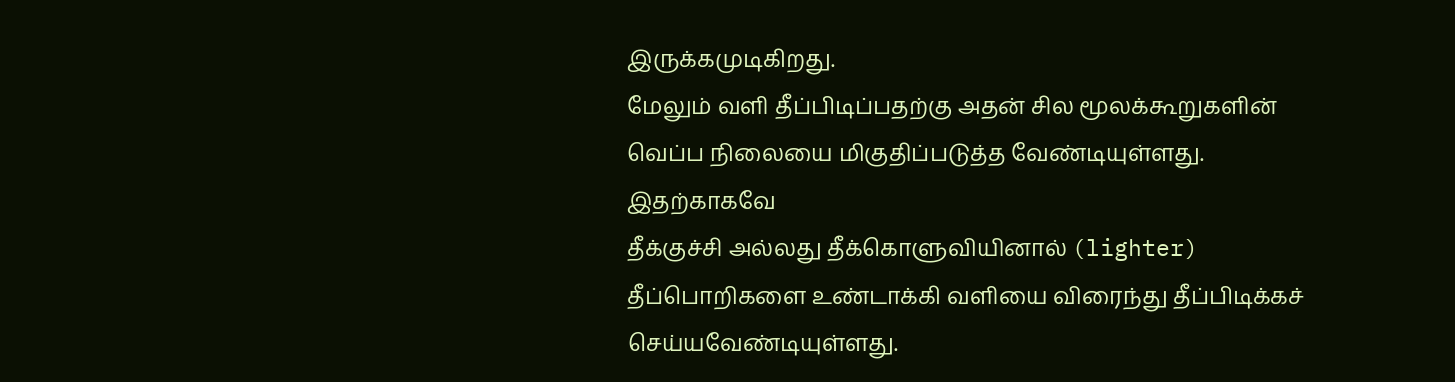இருக்கமுடிகிறது.
மேலும் வளி தீப்பிடிப்பதற்கு அதன் சில மூலக்கூறுகளின்
வெப்ப நிலையை மிகுதிப்படுத்த வேண்டியுள்ளது. இதற்காகவே
தீக்குச்சி அல்லது தீக்கொளுவியினால் (lighter)
தீப்பொறிகளை உண்டாக்கி வளியை விரைந்து தீப்பிடிக்கச்
செய்யவேண்டியுள்ளது.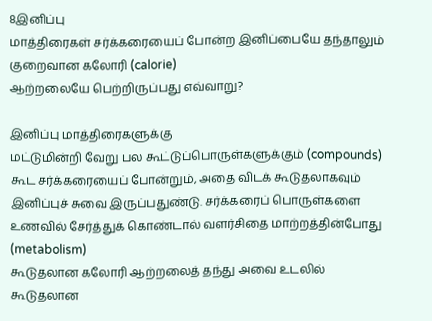8இனிப்பு
மாத்திரைகள் சர்க்கரையைப் போன்ற இனிப்பையே தந்தாலும்
குறைவான கலோரி (calorie)
ஆற்றலையே பெற்றிருப்பது எவ்வாறு?

இனிப்பு மாத்திரைகளுக்கு
மட்டுமின்றி வேறு பல கூட்டுப்பொருள்களுக்கும் (compounds)
கூட சர்க்கரையைப் போன்றும், அதை விடக் கூடுதலாகவும்
இனிப்புச் சுவை இருப்பதுண்டு. சர்க்கரைப் பொருள்களை
உணவில் சேர்த்துக் கொண்டால் வளர்சிதை மாற்றத்தின்போது
(metabolism)
கூடுதலான கலோரி ஆற்றலைத் தந்து அவை உடலில் கூடுதலான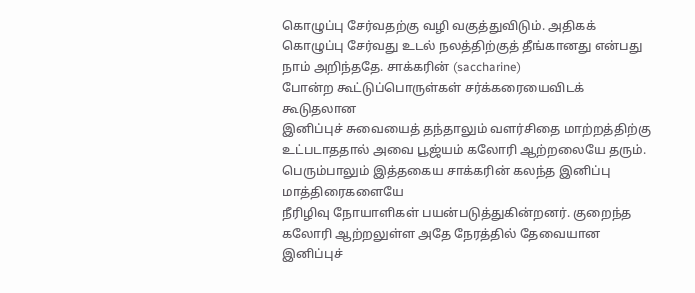கொழுப்பு சேர்வதற்கு வழி வகுத்துவிடும். அதிகக்
கொழுப்பு சேர்வது உடல் நலத்திற்குத் தீங்கானது என்பது
நாம் அறிந்ததே. சாக்கரின் (saccharine)
போன்ற கூட்டுப்பொருள்கள் சர்க்கரையைவிடக் கூடுதலான
இனிப்புச் சுவையைத் தந்தாலும் வளர்சிதை மாற்றத்திற்கு
உட்படாததால் அவை பூஜ்யம் கலோரி ஆற்றலையே தரும்.
பெரும்பாலும் இத்தகைய சாக்கரின் கலந்த இனிப்பு மாத்திரைகளையே
நீரிழிவு நோயாளிகள் பயன்படுத்துகின்றனர். குறைந்த
கலோரி ஆற்றலுள்ள அதே நேரத்தில் தேவையான இனிப்புச்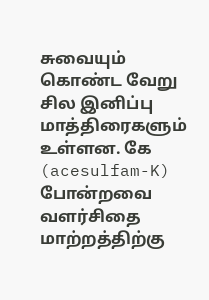சுவையும் கொண்ட வேறு சில இனிப்பு மாத்திரைகளும்
உள்ளன. கே (acesulfam-K)
போன்றவை வளர்சிதை மாற்றத்திற்கு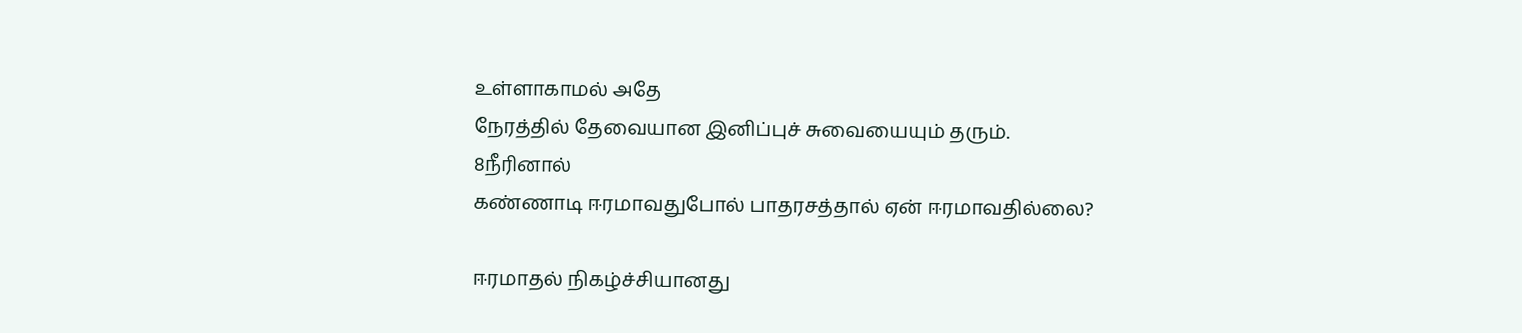உள்ளாகாமல் அதே
நேரத்தில் தேவையான இனிப்புச் சுவையையும் தரும்.
8நீரினால்
கண்ணாடி ஈரமாவதுபோல் பாதரசத்தால் ஏன் ஈரமாவதில்லை?

ஈரமாதல் நிகழ்ச்சியானது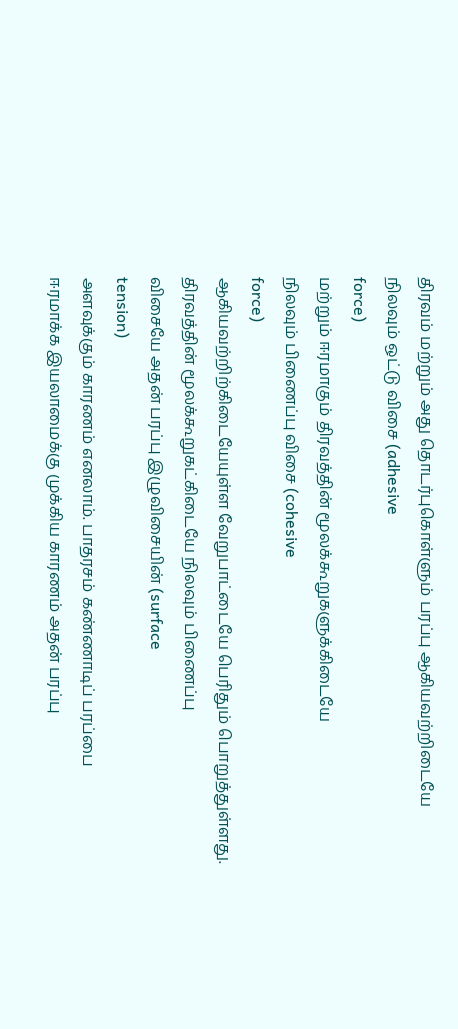திரவம் மற்றும் அது தொடர்புகொள்ளும் பரப்பு ஆகியவற்றிடையே
நிலவும் ஒட்டு விசை (adhesive
force)
மற்றும் ஈரமாகும் திரவத்தின் மூலக்கூறுகளுக்கிடையே
நிலவும் பிணைப்பு விசை (cohesive
force)
ஆகியவற்றிற்கிடையேயுள்ள வேறுபாட்டையே பெரிதும் பொறுத்துள்ளது.
திரவத்தின் மூலக்கூறுகட்கிடையே நிலவும் பிணைப்பு
விசையே அதன் பரப்பு இழுவிசையின் (surface
tension)
அளவுக்கும் காரணம் எனலாம். பாதரசம் கண்ணாடிப் பரப்பை
ஈரமாக்க இயலாமைக்கு முக்கிய காரணம் அதன் பரப்பு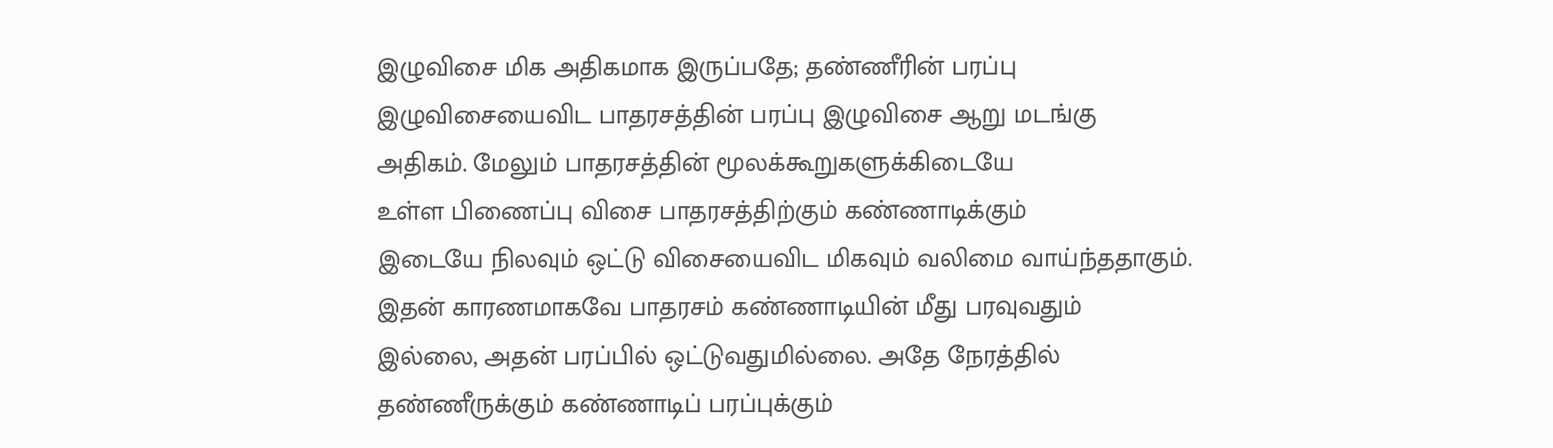இழுவிசை மிக அதிகமாக இருப்பதே; தண்ணீரின் பரப்பு
இழுவிசையைவிட பாதரசத்தின் பரப்பு இழுவிசை ஆறு மடங்கு
அதிகம். மேலும் பாதரசத்தின் மூலக்கூறுகளுக்கிடையே
உள்ள பிணைப்பு விசை பாதரசத்திற்கும் கண்ணாடிக்கும்
இடையே நிலவும் ஒட்டு விசையைவிட மிகவும் வலிமை வாய்ந்ததாகும்.
இதன் காரணமாகவே பாதரசம் கண்ணாடியின் மீது பரவுவதும்
இல்லை, அதன் பரப்பில் ஒட்டுவதுமில்லை. அதே நேரத்தில்
தண்ணீருக்கும் கண்ணாடிப் பரப்புக்கும்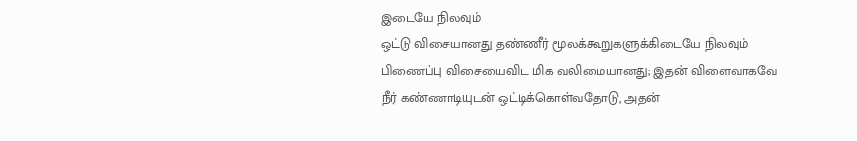இடையே நிலவும்
ஒட்டு விசையானது தண்ணீர் மூலக்கூறுகளுக்கிடையே நிலவும்
பிணைப்பு விசையைவிட மிக வலிமையானது; இதன் விளைவாகவே
நீர் கண்ணாடியுடன் ஒட்டிக்கொள்வதோடு, அதன்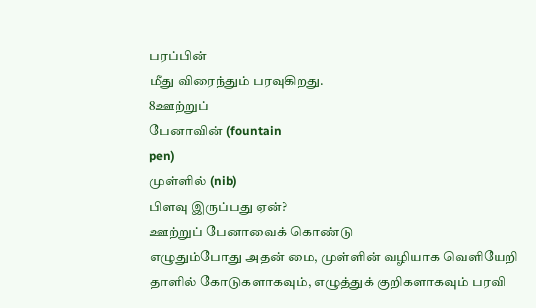பரப்பின்
மீது விரைந்தும் பரவுகிறது.
8ஊற்றுப்
பேனாவின் (fountain
pen)
முள்ளில் (nib)
பிளவு இருப்பது ஏன்?
ஊற்றுப் பேனாவைக் கொண்டு
எழுதும்போது அதன் மை, முள்ளின் வழியாக வெளியேறி
தாளில் கோடுகளாகவும், எழுத்துக் குறிகளாகவும் பரவி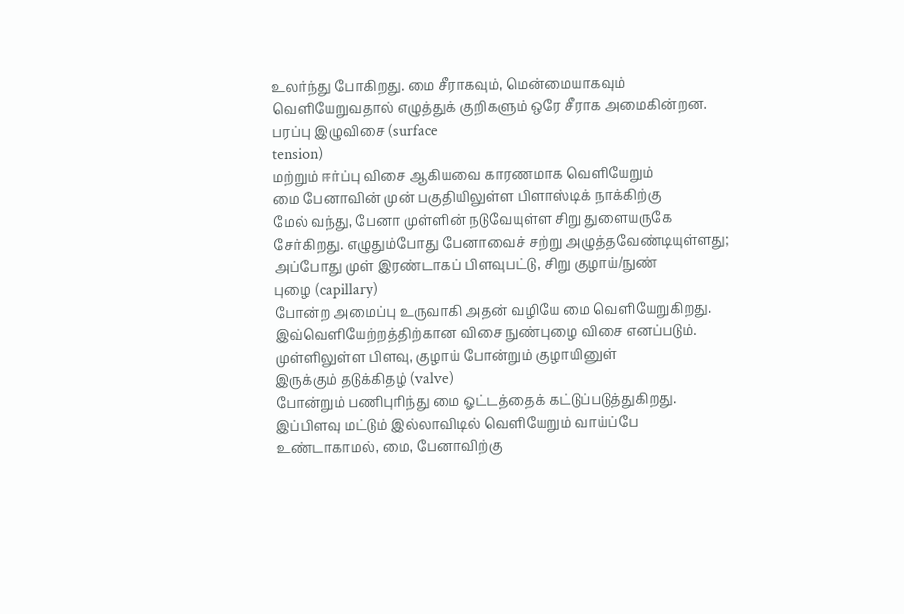உலர்ந்து போகிறது. மை சீராகவும், மென்மையாகவும்
வெளியேறுவதால் எழுத்துக் குறிகளும் ஒரே சீராக அமைகின்றன.
பரப்பு இழுவிசை (surface
tension)
மற்றும் ஈர்ப்பு விசை ஆகியவை காரணமாக வெளியேறும்
மை பேனாவின் முன் பகுதியிலுள்ள பிளாஸ்டிக் நாக்கிற்கு
மேல் வந்து, பேனா முள்ளின் நடுவேயுள்ள சிறு துளையருகே
சேர்கிறது. எழுதும்போது பேனாவைச் சற்று அழுத்தவேண்டியுள்ளது;
அப்போது முள் இரண்டாகப் பிளவுபட்டு, சிறு குழாய்/நுண்
புழை (capillary)
போன்ற அமைப்பு உருவாகி அதன் வழியே மை வெளியேறுகிறது.
இவ்வெளியேற்றத்திற்கான விசை நுண்புழை விசை எனப்படும்.
முள்ளிலுள்ள பிளவு, குழாய் போன்றும் குழாயினுள்
இருக்கும் தடுக்கிதழ் (valve)
போன்றும் பணிபுரிந்து மை ஓட்டத்தைக் கட்டுப்படுத்துகிறது.
இப்பிளவு மட்டும் இல்லாவிடில் வெளியேறும் வாய்ப்பே
உண்டாகாமல், மை, பேனாவிற்கு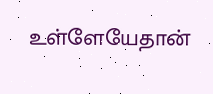உள்ளேயேதான்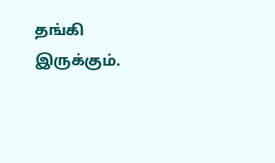தங்கி இருக்கும்.